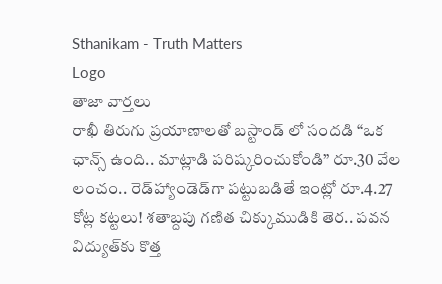Sthanikam - Truth Matters
Logo
తాజా వార్తలు
రాఖీ తిరుగు ప్రయాణాలతో బస్టాండ్ లో సందడి “ఒక ఛాన్స్‌ ఉంది.. మాట్లాడి పరిష్కరించుకోండి” రూ.30 వేల లంచం.. రెడ్‌హ్యాండెడ్‌గా పట్టుబడితే ఇంట్లో రూ.4.27 కోట్ల కట్టలు! శతాబ్దపు గణిత చిక్కుముడికి తెర.. పవన విద్యుత్‌కు కొత్త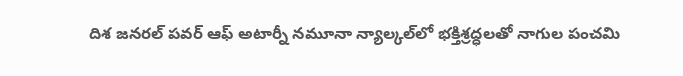దిశ జనరల్ పవర్ ఆఫ్ అటార్నీ నమూనా న్యాల్కల్‌లో భక్తిశ్రద్ధలతో నాగుల పంచమి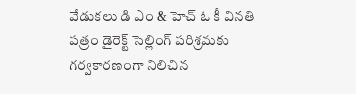వేడుకలు డి ఎం & హెచ్ ఓ కీ వినతి పత్రం డైరెక్ట్ సెల్లింగ్ పరిశ్రమకు గర్వకారణంగా నిలిచిన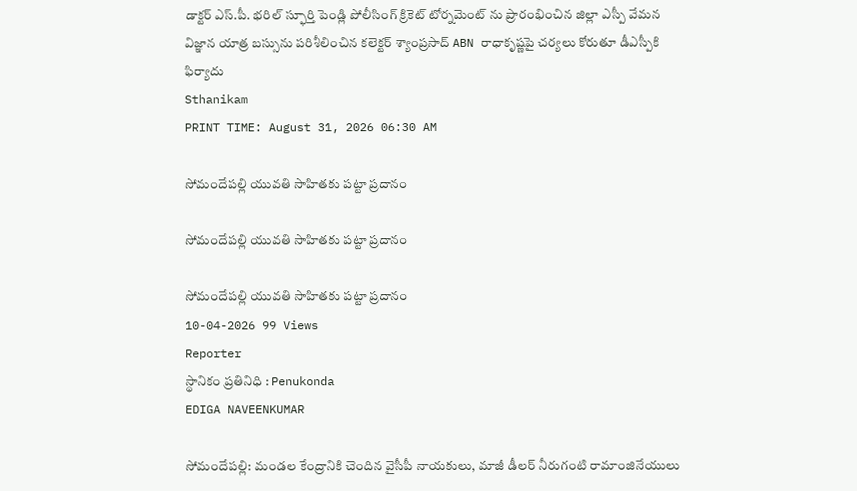డాక్టర్ ఎస్.పీ. భరిల్ స్ఫూర్తి పెండ్లి పోలీసింగ్ క్రికెట్ టోర్నమెంట్ ను ప్రారంభించిన జిల్లా ఎస్పీ వేమన విజ్ఞాన యాత్ర బస్సును పరిశీలించిన కలెక్టర్ శ్యాంప్రసాద్ ABN రాధాకృష్ణపై చర్యలు కోరుతూ డీఎస్పీకి ఫిర్యాదు
Sthanikam
PRINT TIME: August 31, 2026 06:30 AM

సోమందేపల్లి యువతి సాహితకు పట్టా ప్రదానం

సోమందేపల్లి యువతి సాహితకు పట్టా ప్రదానం

సోమందేపల్లి యువతి సాహితకు పట్టా ప్రదానం
10-04-2026 99 Views
Reporter
స్థానికం ప్రతినిధి : Penukonda
EDIGA NAVEENKUMAR

సోమందేపల్లి: మండల కేంద్రానికి చెందిన వైసీపీ నాయకులు, మాజీ డీలర్ నీరుగంటి రామాంజినేయులు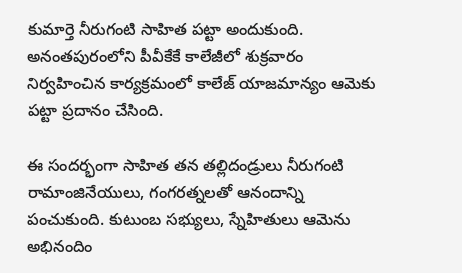కుమార్తె నీరుగంటి సాహిత పట్టా అందుకుంది. అనంతపురంలోని పీవీకేకే కాలేజీలో శుక్రవారం నిర్వహించిన కార్యక్రమంలో కాలేజ్ యాజమాన్యం ఆమెకు పట్టా ప్రదానం చేసింది.

ఈ సందర్భంగా సాహిత తన తల్లిదండ్రులు నీరుగంటి రామాంజినేయులు, గంగరత్నలతో ఆనందాన్ని పంచుకుంది. కుటుంబ సభ్యులు, స్నేహితులు ఆమెను అభినందిం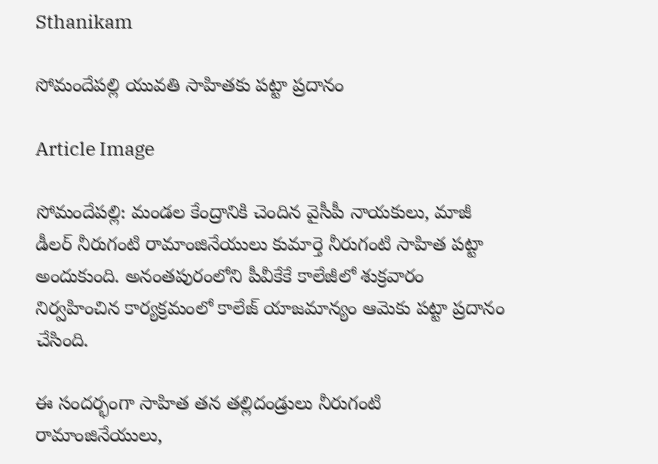Sthanikam

సోమందేపల్లి యువతి సాహితకు పట్టా ప్రదానం

Article Image

సోమందేపల్లి: మండల కేంద్రానికి చెందిన వైసీపీ నాయకులు, మాజీ డీలర్ నీరుగంటి రామాంజినేయులు కుమార్తె నీరుగంటి సాహిత పట్టా అందుకుంది. అనంతపురంలోని పీవీకేకే కాలేజీలో శుక్రవారం నిర్వహించిన కార్యక్రమంలో కాలేజ్ యాజమాన్యం ఆమెకు పట్టా ప్రదానం చేసింది.

ఈ సందర్భంగా సాహిత తన తల్లిదండ్రులు నీరుగంటి రామాంజినేయులు,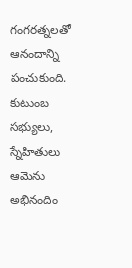గంగరత్నలతో ఆనందాన్ని పంచుకుంది. కుటుంబ సభ్యులు, స్నేహితులు ఆమెను అభినందిం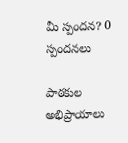మీ స్పందన? 0 స్పందనలు

పాఠకుల అభిప్రాయాలు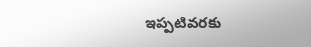ఇప్పటివరకు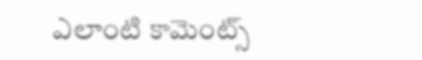ఎలాంటి కామెంట్స్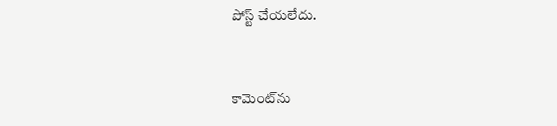పోస్ట్ చేయలేదు.


కామెంట్‌ను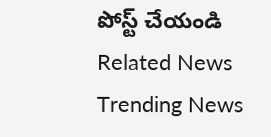పోస్ట్ చేయండి
Related News
Trending News